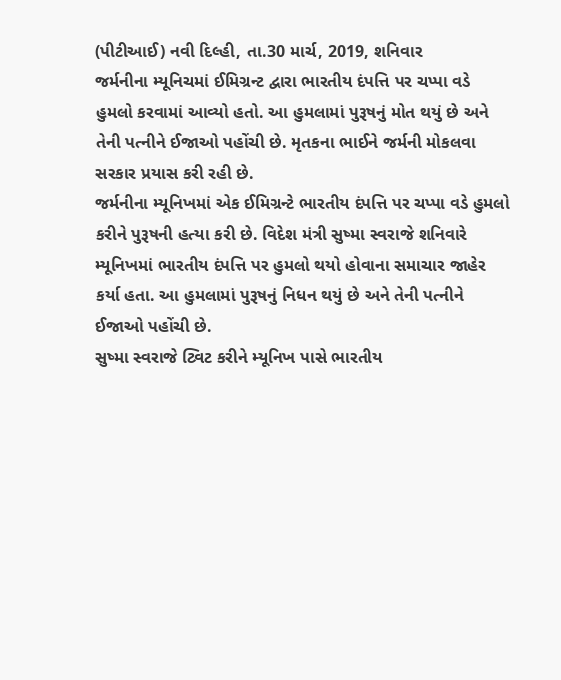(પીટીઆઈ) નવી દિલ્હી, તા.30 માર્ચ, 2019, શનિવાર
જર્મનીના મ્યૂનિચમાં ઈમિગ્રન્ટ દ્વારા ભારતીય દંપત્તિ પર ચપ્પા વડે હુમલો કરવામાં આવ્યો હતો. આ હુમલામાં પુરૂષનું મોત થયું છે અને તેની પત્નીને ઈજાઓ પહોંચી છે. મૃતકના ભાઈને જર્મની મોકલવા સરકાર પ્રયાસ કરી રહી છે.
જર્મનીના મ્યૂનિખમાં એક ઈમિગ્રન્ટે ભારતીય દંપત્તિ પર ચપ્પા વડે હુમલો કરીને પુરૂષની હત્યા કરી છે. વિદેશ મંત્રી સુષ્મા સ્વરાજે શનિવારે મ્યૂનિખમાં ભારતીય દંપત્તિ પર હુમલો થયો હોવાના સમાચાર જાહેર કર્યા હતા. આ હુમલામાં પુરૂષનું નિધન થયું છે અને તેની પત્નીને ઈજાઓ પહોંચી છે.
સુષ્મા સ્વરાજે ટ્વિટ કરીને મ્યૂનિખ પાસે ભારતીય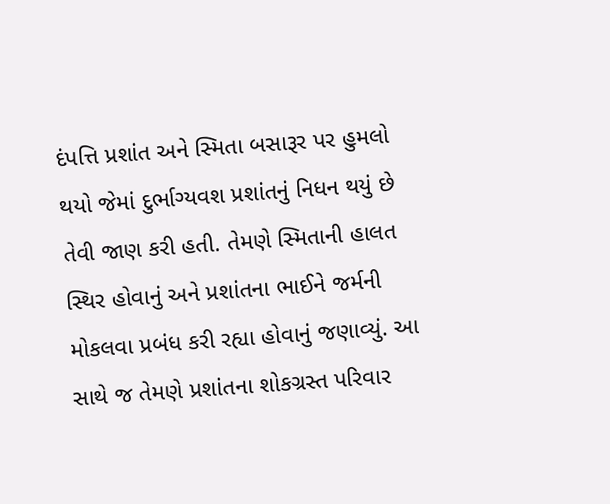દંપત્તિ પ્રશાંત અને સ્મિતા બસારૂર પર હુમલો થયો જેમાં દુર્ભાગ્યવશ પ્રશાંતનું નિધન થયું છે તેવી જાણ કરી હતી. તેમણે સ્મિતાની હાલત સ્થિર હોવાનું અને પ્રશાંતના ભાઈને જર્મની મોકલવા પ્રબંધ કરી રહ્યા હોવાનું જણાવ્યું. આ સાથે જ તેમણે પ્રશાંતના શોકગ્રસ્ત પરિવાર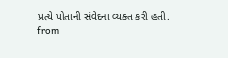પ્રત્યે પોતાની સંવેદના વ્યક્ત કરી હતી.
from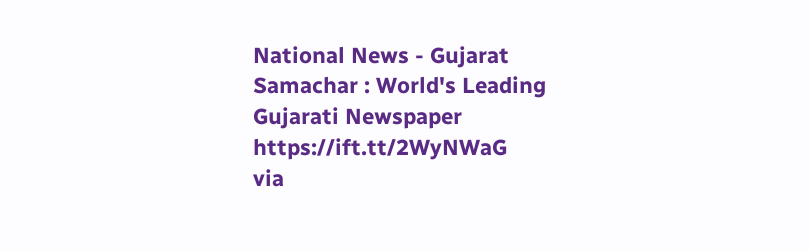National News - Gujarat Samachar : World's Leading Gujarati Newspaper https://ift.tt/2WyNWaG
via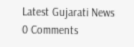Latest Gujarati News
0 Comments